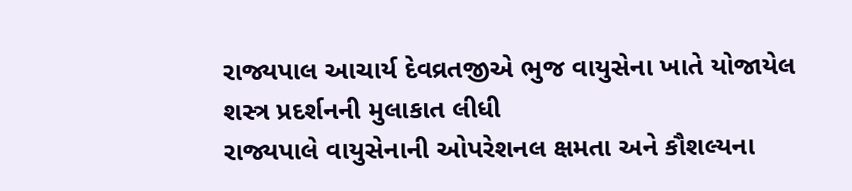રાજ્યપાલ આચાર્ય દેવવ્રતજીએ ભુજ વાયુસેના ખાતે યોજાયેલ શસ્ત્ર પ્રદર્શનની મુલાકાત લીધી
રાજ્યપાલે વાયુસેનાની ઓપરેશનલ ક્ષમતા અને કૌશલ્યના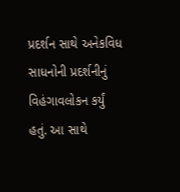પ્રદર્શન સાથે અનેકવિધ સાધનોની પ્રદર્શનીનું વિહંગાવલોકન કર્યું હતું. આ સાથે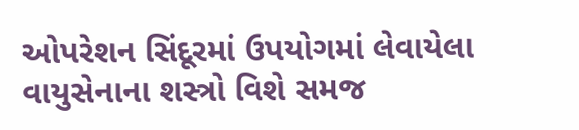ઓપરેશન સિંદૂરમાં ઉપયોગમાં લેવાયેલા વાયુસેનાના શસ્ત્રો વિશે સમજ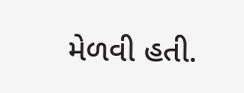મેળવી હતી.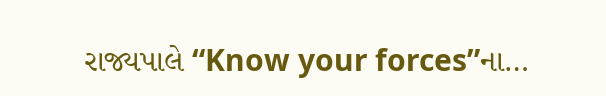રાજ્યપાલે “Know your forces”ના…